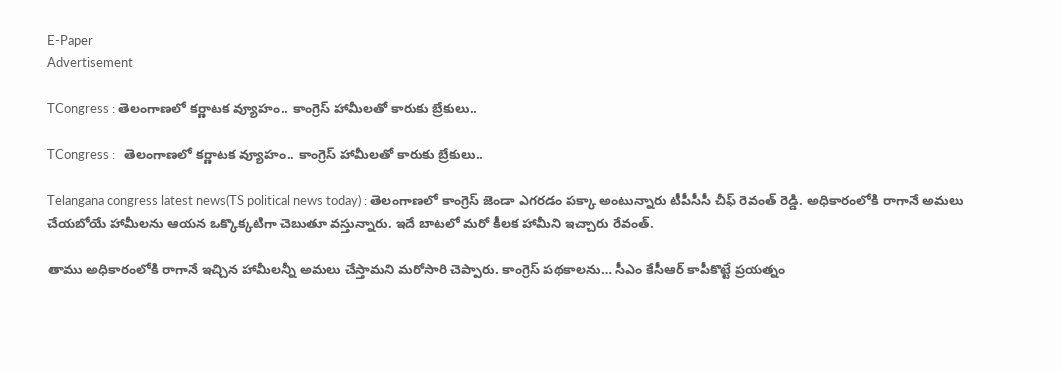E-Paper
Advertisement

TCongress : తెలంగాణలో కర్ణాటక వ్యూహం.. కాంగ్రెస్ హామీలతో కారుకు బ్రేకులు..

TCongress :   తెలంగాణలో కర్ణాటక వ్యూహం.. కాంగ్రెస్ హామీలతో కారుకు బ్రేకులు..

Telangana congress latest news(TS political news today) : తెలంగాణలో కాంగ్రెస్‌ జెండా ఎగరడం పక్కా అంటున్నారు టీపీసీసీ చీఫ్‌ రెవంత్ రెడ్డి. అధికారంలోకి రాగానే అమలు చేయబోయే హామీలను ఆయన ఒక్కొక్కటిగా చెబుతూ వస్తున్నారు. ఇదే బాటలో మరో కీలక హామీని ఇచ్చారు రేవంత్.

తాము అధికారంలోకి రాగానే ఇచ్చిన హామీలన్నీ అమలు చేస్తామని మరోసారి చెప్పారు. కాంగ్రెస్‌ పథకాలను… సీఎం కేసీఆర్ కాపీకొట్టే ప్రయత్నం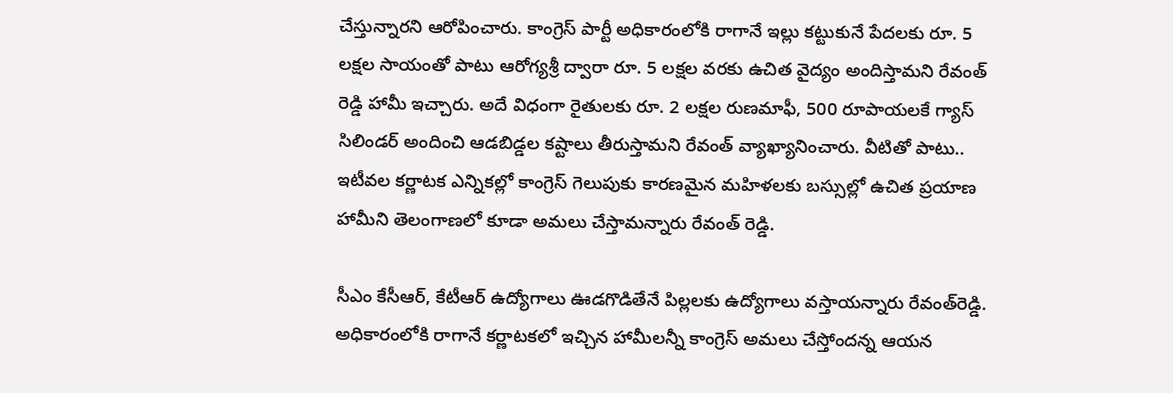చేస్తున్నారని ఆరోపించారు. కాంగ్రెస్ పార్టీ అధికారంలోకి రాగానే ఇల్లు కట్టుకునే పేదలకు రూ. 5 లక్షల సాయంతో పాటు ఆరోగ్యశ్రీ ద్వారా రూ. 5 లక్షల వరకు ఉచిత వైద్యం అందిస్తామని రేవంత్‌ రెడ్డి హామీ ఇచ్చారు. అదే విధంగా రైతులకు రూ. 2 లక్షల రుణమాఫీ, 500 రూపాయలకే గ్యాస్ సిలిండర్ అందించి ఆడబిడ్డల కష్టాలు తీరుస్తామని రేవంత్ వ్యాఖ్యానించారు. వీటితో పాటు.. ఇటీవల కర్ణాటక ఎన్నికల్లో కాంగ్రెస్‌ గెలుపుకు కారణమైన మహిళలకు బస్సుల్లో ఉచిత ప్రయాణ హామీని తెలంగాణలో కూడా అమలు చేస్తామన్నారు రేవంత్ రెడ్డి.

సీఎం కేసీఆర్, కేటీఆర్ ఉద్యోగాలు ఊడగొడితేనే పిల్లలకు ఉద్యోగాలు వస్తాయన్నారు రేవంత్‌రెడ్డి. అధికారంలోకి రాగానే కర్ణాటకలో ఇచ్చిన హామీలన్నీ కాంగ్రెస్ అమలు చేస్తోందన్న ఆయన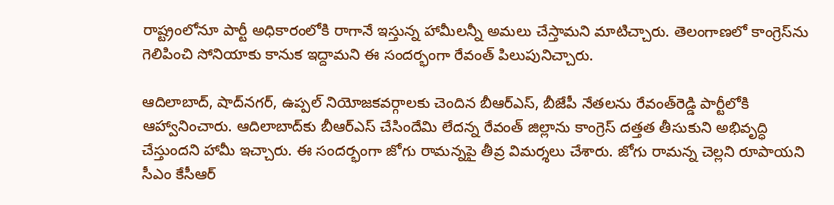రాష్ట్రంలోనూ పార్టీ అధికారంలోకి రాగానే ఇస్తున్న హామీలన్నీ అమలు చేస్తామని మాటిచ్చారు. తెలంగాణలో కాంగ్రెస్‌ను గెలిపించి సోనియాకు కానుక ఇద్దామని ఈ సందర్భంగా రేవంత్‌ పిలుపునిచ్చారు.

ఆదిలాబాద్, షాద్‌నగర్, ఉప్పల్‌ నియోజకవర్గాలకు చెందిన బీఆర్‌ఎస్, బీజేపీ నేతలను రేవంత్‌రెడ్డి పార్టీలోకి ఆహ్వానించారు. ఆదిలాబాద్‌కు బీఆర్‌ఎస్ చేసిందేమి లేదన్న రేవంత్ జిల్లాను కాంగ్రెస్ దత్తత తీసుకుని అభివృద్ధి చేస్తుందని హామీ ఇచ్చారు. ఈ సందర్భంగా జోగు రామన్నపై తీవ్ర విమర్శలు చేశారు. జోగు రామన్న చెల్లని రూపాయని సీఎం కేసీఆర్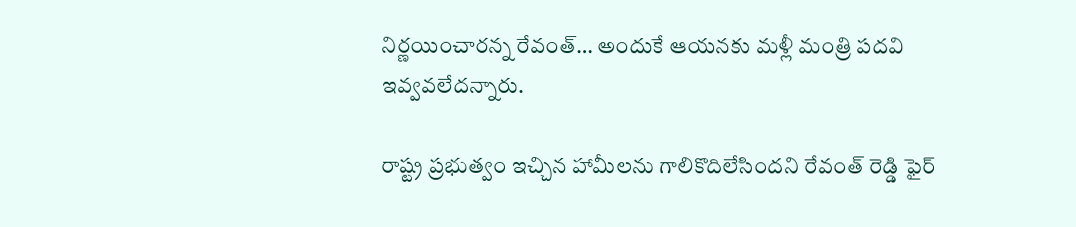నిర్ణయించారన్న రేవంత్‌… అందుకే ఆయనకు మళ్లీ మంత్రి పదవి ఇవ్వవలేదన్నారు.

రాష్ట్ర ప్రభుత్వం ఇచ్చిన హామీలను గాలికొదిలేసిందని రేవంత్ రెడ్డి ఫైర్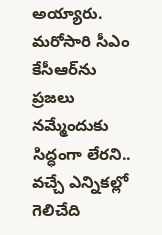అయ్యారు. మరోసారి సీఎం కేసీఆర్‌ను ప్రజలు నమ్మేందుకు సిద్ధంగా లేరని.. వచ్చే ఎన్నికల్లో గెలిచేది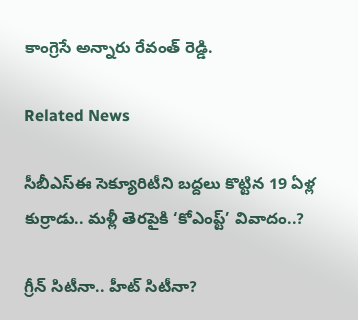కాంగ్రెసే అన్నారు రేవంత్ రెడ్డి.

Related News

సీబీఎస్‌ఈ సెక్యూరిటీని బద్దలు కొట్టిన 19 ఏళ్ల కుర్రాడు.. మళ్లీ తెరపైకి ‘కోఎంప్ట్’ వివాదం..?

గ్రీన్ సిటీనా.. హీట్ సిటీనా?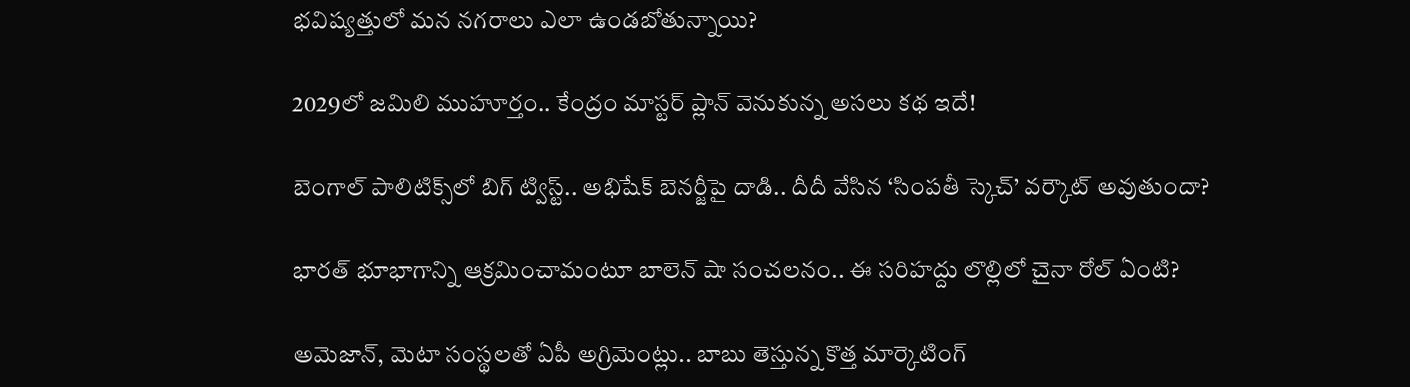భవిష్యత్తులో మన నగరాలు ఎలా ఉండబోతున్నాయి?

2029లో జమిలి ముహూర్తం.. కేంద్రం మాస్టర్ ప్లాన్ వెనుకున్న అసలు కథ ఇదే!

బెంగాల్ పాలిటిక్స్‌లో బిగ్ ట్విస్ట్.. అభిషేక్ బెనర్జీపై దాడి.. దీదీ వేసిన ‘సింపతీ స్కెచ్’ వర్కౌట్ అవుతుందా?

భారత్ భూభాగాన్ని ఆక్రమించామంటూ బాలెన్ షా సంచలనం.. ఈ సరిహద్దు లొల్లిలో చైనా రోల్ ఏంటి?

అమెజాన్, మెటా సంస్థలతో ఏపీ అగ్రిమెంట్లు.. బాబు తెస్తున్న కొత్త మార్కెటింగ్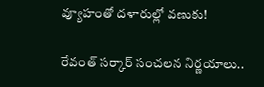వ్యూహంతో దళారుల్లో వణుకు!

రేవంత్ సర్కార్ సంచలన నిర్ణయాలు..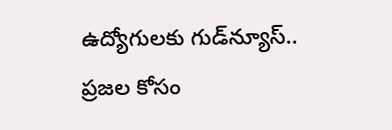ఉద్యోగులకు గుడ్‌న్యూస్.. ప్రజల కోసం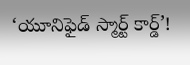‘యూనిఫైడ్ స్మార్ట్ కార్డ్’!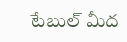టేబుల్ మీద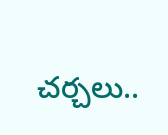చర్చలు..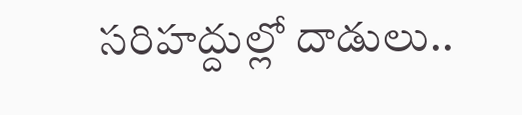సరిహద్దుల్లో దాడులు..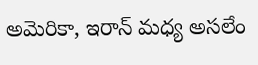అమెరికా, ఇరాన్ మధ్య అసలేం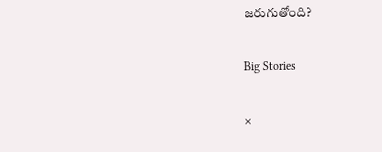జరుగుతోంది?

Big Stories

×